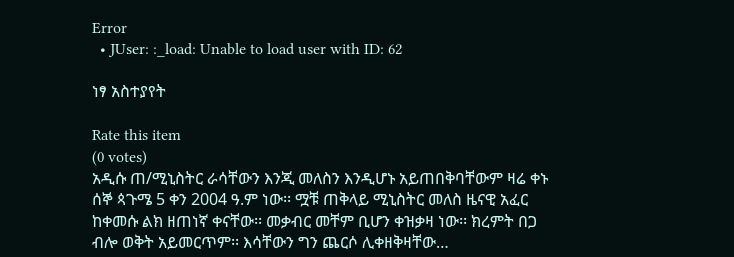Error
  • JUser: :_load: Unable to load user with ID: 62

ነፃ አስተያየት

Rate this item
(0 votes)
አዲሱ ጠ/ሚኒስትር ራሳቸውን እንጂ መለስን እንዲሆኑ አይጠበቅባቸውም ዛሬ ቀኑ ሰኞ ጳጉሜ 5 ቀን 2004 ዓ.ም ነው፡፡ ሟቹ ጠቅላይ ሚኒስትር መለስ ዜናዊ አፈር ከቀመሱ ልክ ዘጠነኛ ቀናቸው፡፡ መቃብር መቸም ቢሆን ቀዝቃዛ ነው፡፡ ክረምት በጋ ብሎ ወቅት አይመርጥም፡፡ እሳቸውን ግን ጨርሶ ሊቀዘቅዛቸው…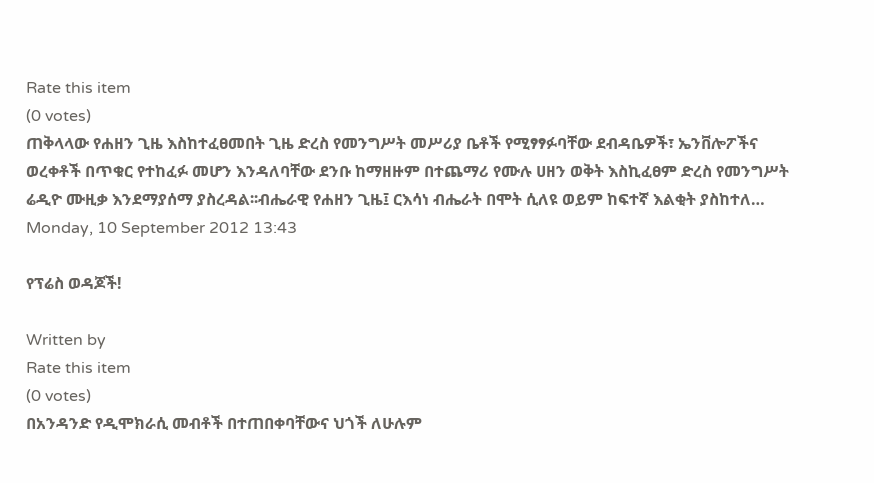Rate this item
(0 votes)
ጠቅላላው የሐዘን ጊዜ እስከተፈፀመበት ጊዜ ድረስ የመንግሥት መሥሪያ ቤቶች የሚፃፃፉባቸው ደብዳቤዎች፣ ኤንቨሎፖችና ወረቀቶች በጥቁር የተከፈፉ መሆን እንዳለባቸው ደንቡ ከማዘዙም በተጨማሪ የሙሉ ሀዘን ወቅት እስኪፈፀም ድረስ የመንግሥት ሬዲዮ ሙዚቃ እንደማያሰማ ያስረዳል፡፡ብሔራዊ የሐዘን ጊዜ፤ ርእሳነ ብሔራት በሞት ሲለዩ ወይም ከፍተኛ እልቂት ያስከተለ…
Monday, 10 September 2012 13:43

የፕሬስ ወዳጆች!

Written by
Rate this item
(0 votes)
በአንዳንድ የዲሞክራሲ መብቶች በተጠበቀባቸውና ህጎች ለሁሉም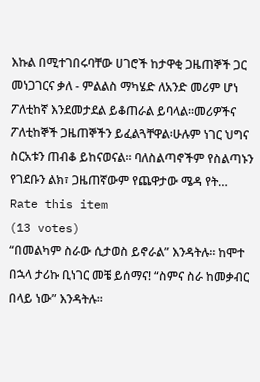እኩል በሚተገበሩባቸው ሀገሮች ከታዋቂ ጋዜጠኞች ጋር መነጋገርና ቃለ - ምልልስ ማካሄድ ለአንድ መሪም ሆነ ፖለቲከኛ እንደመታደል ይቆጠራል ይባላል፡፡መሪዎችና ፖለቲከኞች ጋዜጠኞችን ይፈልጓቸዋል፡ሁሉም ነገር ህግና ስርአቱን ጠብቆ ይከናወናል፡፡ ባለስልጣኖችም የስልጣኑን የገደቡን ልክ፣ ጋዜጠኛውም የጨዋታው ሜዳ የት…
Rate this item
(13 votes)
“በመልካም ስራው ሲታወስ ይኖራል” እንዳትሉ። ከሞተ በኋላ ታሪኩ ቢነገር መቼ ይሰማና! “ስምና ስራ ከመቃብር በላይ ነው” እንዳትሉ።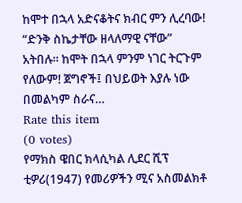ከሞተ በኋላ አድናቆትና ክብር ምን ሊረባው! “ድንቅ ስኬታቸው ዘላለማዊ ናቸው” አትበሉ። ከሞት በኋላ ምንም ነገር ትርጉም የለውም! ጀግኖች፤ በህይወት እያሉ ነው በመልካም ስራና…
Rate this item
(0 votes)
የማክስ ዌበር ክላሲካል ሊደር ሺፕ ቲዎሪ(1947) የመሪዎችን ሚና አስመልክቶ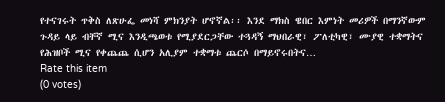የተናገሩት ጥቅስ ለጽሁፌ መነሻ ምክንያት ሆኖኛል፡፡ እንደ ማክስ ዌበር እምነት መሪዎች በማንኛውም ጉዳይ ላይ ብቸኛ ሚና እንዲጫወቱ የሚያደርጋቸው ተጓዳኝ ማህበራዊ፣ ፖለቲካዊ፣ ሙያዊ ተቋማትና የሕዝቦች ሚና የቀጨጨ ሲሆን አሊያም ተቋማቱ ጨርሶ በማይኖሩበትና…
Rate this item
(0 votes)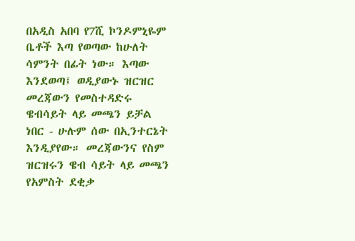በአዲስ አበባ የ7ሺ ኮንዶምኒዬም ቤቶች እጣ የወጣው ከሁለት ሳምንት በፊት ነው። እጣው እንደወጣ፤ ወዲያውኑ ዝርዝር መረጃውን የመስተዳድሩ ዌብሳይት ላይ መጫን ይቻል ነበር - ሁሉም ሰው በኢንተርኔት እንዲያየው። መረጃውንና የስም ዝርዝሩን ዌብ ሳይት ላይ መጫን የአምስት ደቂቃ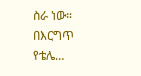ስራ ነው። በእርግጥ የቴሌ…